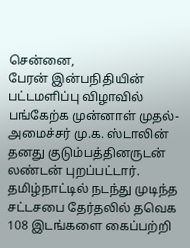சென்னை,
பேரன் இன்பநிதியின் பட்டமளிப்பு விழாவில் பங்கேற்க முன்னாள் முதல்-அமைச்சர் மு.க. ஸ்டாலின் தனது குடும்பத்தினருடன் லண்டன் புறப்பட்டார்.
தமிழ்நாட்டில் நடந்து முடிந்த சட்டசபை தேர்தலில் தவெக 108 இடங்களை கைப்பற்றி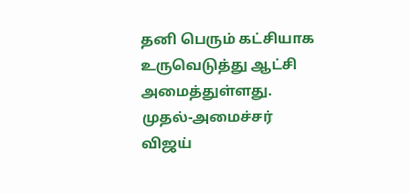தனி பெரும் கட்சியாக உருவெடுத்து ஆட்சி அமைத்துள்ளது. முதல்-அமைச்சர் விஜய்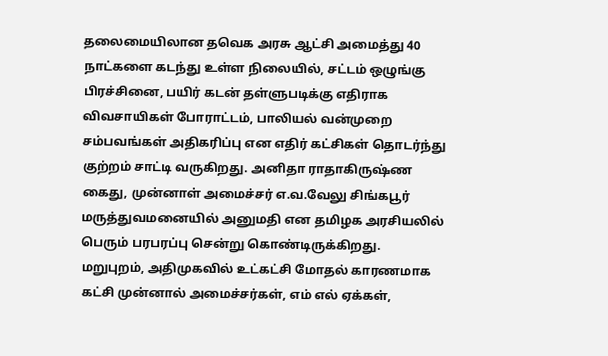தலைமையிலான தவெக அரசு ஆட்சி அமைத்து 40 நாட்களை கடந்து உள்ள நிலையில், சட்டம் ஒழுங்கு பிரச்சினை, பயிர் கடன் தள்ளுபடிக்கு எதிராக விவசாயிகள் போராட்டம், பாலியல் வன்முறை சம்பவங்கள் அதிகரிப்பு என எதிர் கட்சிகள் தொடர்ந்து குற்றம் சாட்டி வருகிறது. அனிதா ராதாகிருஷ்ண கைது, முன்னாள் அமைச்சர் எ.வ.வேலு சிங்கபூர் மருத்துவமனையில் அனுமதி என தமிழக அரசியலில் பெரும் பரபரப்பு சென்று கொண்டிருக்கிறது.
மறுபுறம், அதிமுகவில் உட்கட்சி மோதல் காரணமாக கட்சி முன்னால் அமைச்சர்கள், எம் எல் ஏக்கள்,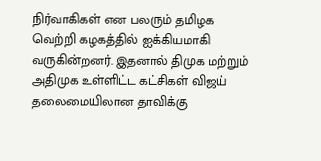நிர்வாகிகள் என பலரும் தமிழக வெற்றி கழகத்தில் ஐக்கியமாகி வருகின்றனர். இதனால் திமுக மற்றும் அதிமுக உள்ளிட்ட கட்சிகள் விஜய் தலைமையிலான தாவிக்கு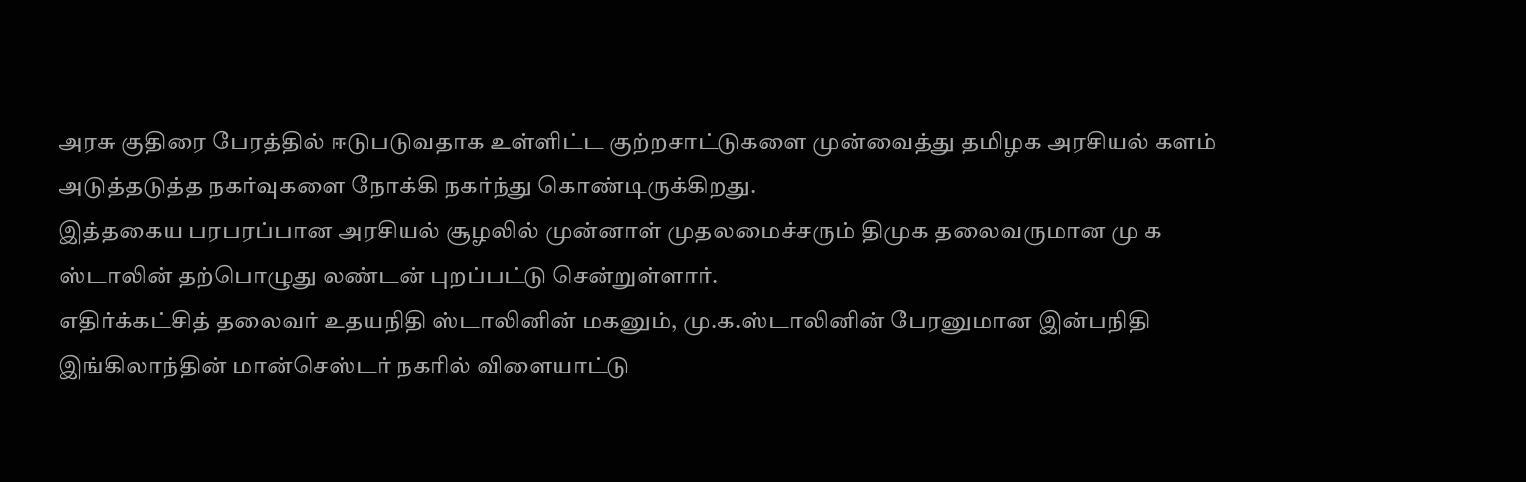அரசு குதிரை பேரத்தில் ஈடுபடுவதாக உள்ளிட்ட குற்றசாட்டுகளை முன்வைத்து தமிழக அரசியல் களம் அடுத்தடுத்த நகர்வுகளை நோக்கி நகர்ந்து கொண்டிருக்கிறது.
இத்தகைய பரபரப்பான அரசியல் சூழலில் முன்னாள் முதலமைச்சரும் திமுக தலைவருமான மு க ஸ்டாலின் தற்பொழுது லண்டன் புறப்பட்டு சென்றுள்ளார்.
எதிர்க்கட்சித் தலைவர் உதயநிதி ஸ்டாலினின் மகனும், மு.க.ஸ்டாலினின் பேரனுமான இன்பநிதி இங்கிலாந்தின் மான்செஸ்டர் நகரில் விளையாட்டு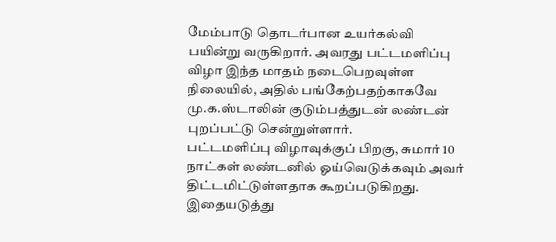மேம்பாடு தொடர்பான உயர்கல்வி பயின்று வருகிறார். அவரது பட்டமளிப்பு விழா இந்த மாதம் நடைபெறவுள்ள நிலையில், அதில் பங்கேற்பதற்காகவே மு.க.ஸ்டாலின் குடும்பத்துடன் லண்டன் புறப்பட்டு சென்றுள்ளார்.
பட்டமளிப்பு விழாவுக்குப் பிறகு, சுமார் 10 நாட்கள் லண்டனில் ஓய்வெடுக்கவும் அவர் திட்டமிட்டுள்ளதாக கூறப்படுகிறது. இதையடுத்து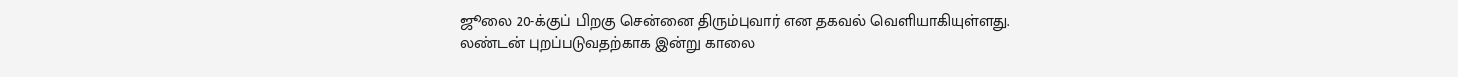ஜூலை 20-க்குப் பிறகு சென்னை திரும்புவார் என தகவல் வெளியாகியுள்ளது.
லண்டன் புறப்படுவதற்காக இன்று காலை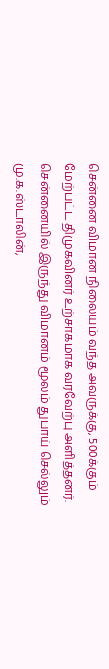சென்னை விமான நிலையம் வந்த அவருக்கு, 500க்கும் மேற்பட்ட திமுகவினர் உற்சாகமாக வரவேற்பு அளித்தனர். சென்னையில் இருந்து விமானம் மூலம் துபாய் செல்லும் மு.க.ஸ்டாலின்,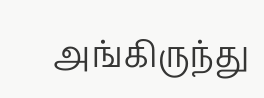அங்கிருந்து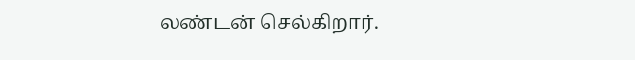லண்டன் செல்கிறார்.